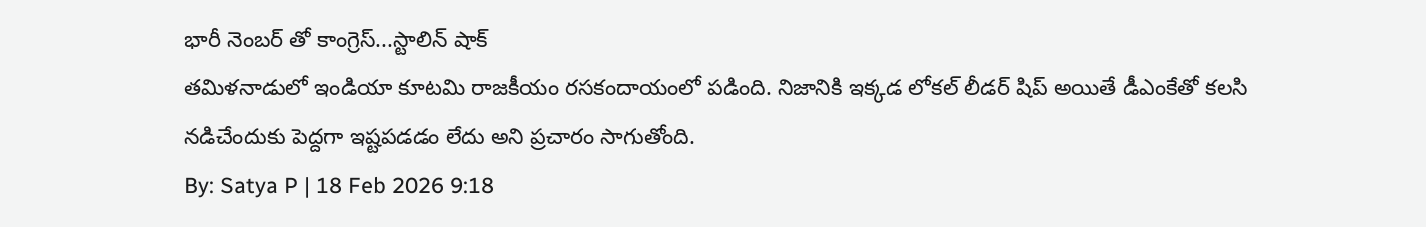భారీ నెంబర్ తో కాంగ్రెస్...స్టాలిన్ షాక్
తమిళనాడులో ఇండియా కూటమి రాజకీయం రసకందాయంలో పడింది. నిజానికి ఇక్కడ లోకల్ లీడర్ షిప్ అయితే డీఎంకేతో కలసి నడిచేందుకు పెద్దగా ఇష్టపడడం లేదు అని ప్రచారం సాగుతోంది.
By: Satya P | 18 Feb 2026 9:18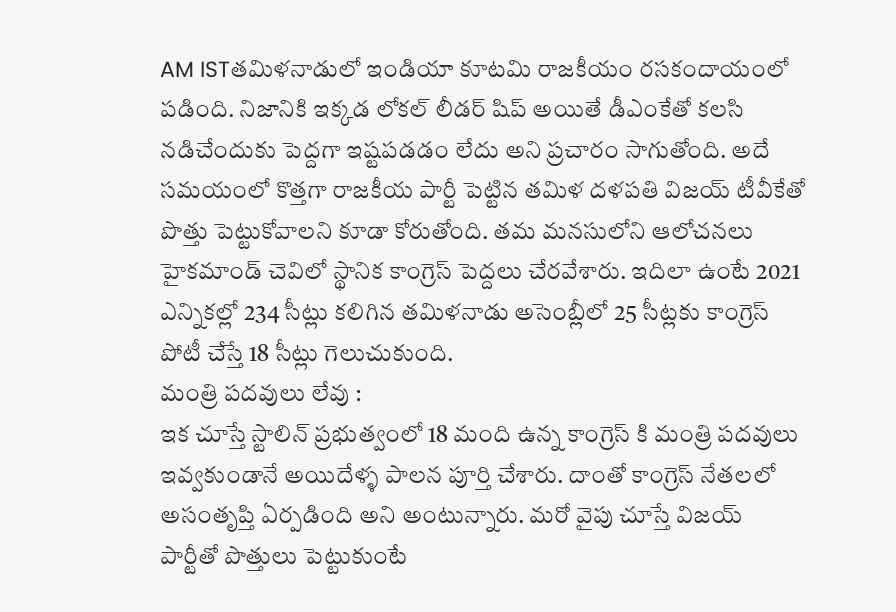AM ISTతమిళనాడులో ఇండియా కూటమి రాజకీయం రసకందాయంలో పడింది. నిజానికి ఇక్కడ లోకల్ లీడర్ షిప్ అయితే డీఎంకేతో కలసి నడిచేందుకు పెద్దగా ఇష్టపడడం లేదు అని ప్రచారం సాగుతోంది. అదే సమయంలో కొత్తగా రాజకీయ పార్టీ పెట్టిన తమిళ దళపతి విజయ్ టీవీకేతో పొత్తు పెట్టుకోవాలని కూడా కోరుతోంది. తమ మనసులోని ఆలోచనలు హైకమాండ్ చెవిలో స్థానిక కాంగ్రెస్ పెద్దలు చేరవేశారు. ఇదిలా ఉంటే 2021 ఎన్నికల్లో 234 సీట్లు కలిగిన తమిళనాడు అసెంబ్లీలో 25 సీట్లకు కాంగ్రెస్ పోటీ చేస్తే 18 సీట్లు గెలుచుకుంది.
మంత్రి పదవులు లేవు :
ఇక చూస్తే స్టాలిన్ ప్రభుత్వంలో 18 మంది ఉన్న కాంగ్రెస్ కి మంత్రి పదవులు ఇవ్వకుండానే అయిదేళ్ళ పాలన పూర్తి చేశారు. దాంతో కాంగ్రెస్ నేతలలో అసంతృప్తి ఏర్పడింది అని అంటున్నారు. మరో వైపు చూస్తే విజయ్ పార్టీతో పొత్తులు పెట్టుకుంటే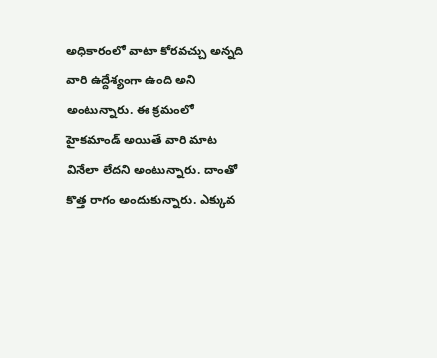అధికారంలో వాటా కోరవచ్చు అన్నది వారి ఉద్దేశ్యంగా ఉంది అని అంటున్నారు. ఈ క్రమంలో హైకమాండ్ అయితే వారి మాట వినేలా లేదని అంటున్నారు. దాంతో కొత్త రాగం అందుకున్నారు. ఎక్కువ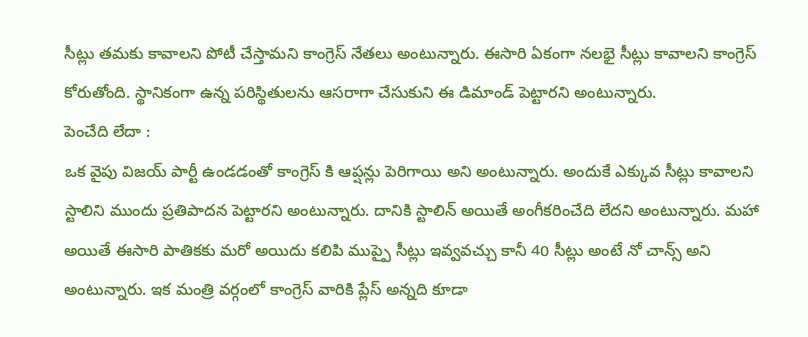సీట్లు తమకు కావాలని పోటీ చేస్తామని కాంగ్రెస్ నేతలు అంటున్నారు. ఈసారి ఏకంగా నలభై సీట్లు కావాలని కాంగ్రెస్ కోరుతోంది. స్థానికంగా ఉన్న పరిస్థితులను ఆసరాగా చేసుకుని ఈ డిమాండ్ పెట్టారని అంటున్నారు.
పెంచేది లేదా :
ఒక వైపు విజయ్ పార్టీ ఉండడంతో కాంగ్రెస్ కి ఆప్షన్లు పెరిగాయి అని అంటున్నారు. అందుకే ఎక్కువ సీట్లు కావాలని స్టాలిని ముందు ప్రతిపాదన పెట్టారని అంటున్నారు. దానికి స్టాలిన్ అయితే అంగీకరించేది లేదని అంటున్నారు. మహా అయితే ఈసారి పాతికకు మరో అయిదు కలిపి ముప్పై సీట్లు ఇవ్వవచ్చు కానీ 40 సీట్లు అంటే నో చాన్స్ అని అంటున్నారు. ఇక మంత్రి వర్గంలో కాంగ్రెస్ వారికి ప్లేస్ అన్నది కూడా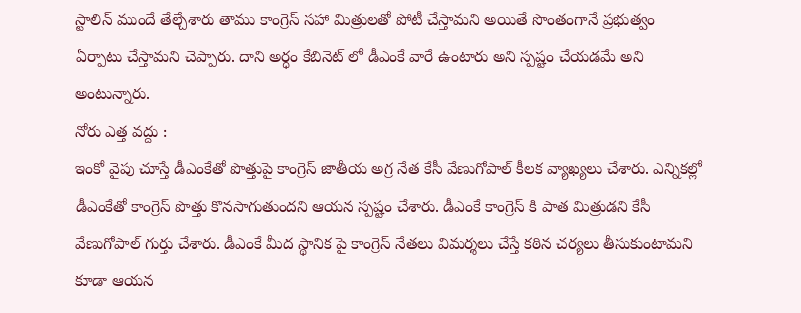స్టాలిన్ ముందే తేల్చేశారు తాము కాంగ్రెస్ సహా మిత్రులతో పోటీ చేస్తామని అయితే సొంతంగానే ప్రభుత్వం ఏర్పాటు చేస్తామని చెప్పారు. దాని అర్ధం కేబినెట్ లో డీఎంకే వారే ఉంటారు అని స్పష్టం చేయడమే అని అంటున్నారు.
నోరు ఎత్త వద్దు :
ఇంకో వైపు చూస్తే డీఎంకేతో పొత్తుపై కాంగ్రెస్ జాతీయ అగ్ర నేత కేసీ వేణుగోపాల్ కీలక వ్యాఖ్యలు చేశారు. ఎన్నికల్లో డీఎంకేతో కాంగ్రెస్ పొత్తు కొనసాగుతుందని ఆయన స్పష్టం చేశారు. డీఎంకే కాంగ్రెస్ కి పాత మిత్రుడని కేసీ వేణుగోపాల్ గుర్తు చేశారు. డీఎంకే మీద స్థానిక పై కాంగ్రెస్ నేతలు విమర్శలు చేస్తే కఠిన చర్యలు తీసుకుంటామని కూడా ఆయన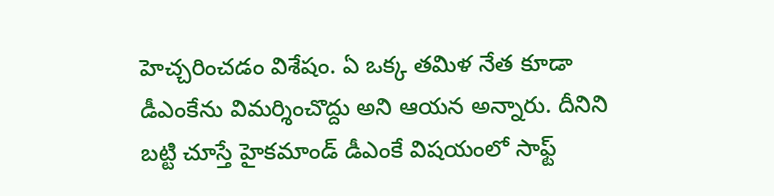హెచ్చరించడం విశేషం. ఏ ఒక్క తమిళ నేత కూడా డీఎంకేను విమర్శించొద్దు అని ఆయన అన్నారు. దీనిని బట్టి చూస్తే హైకమాండ్ డీఎంకే విషయంలో సాఫ్ట్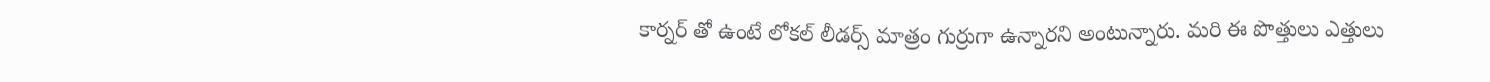కార్నర్ తో ఉంటే లోకల్ లీడర్స్ మాత్రం గుర్రుగా ఉన్నారని అంటున్నారు. మరి ఈ పొత్తులు ఎత్తులు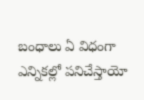బంధాలు ఏ విధంగా ఎన్నికల్లో పనిచేస్తాయో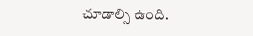చూడాల్సి ఉంది.